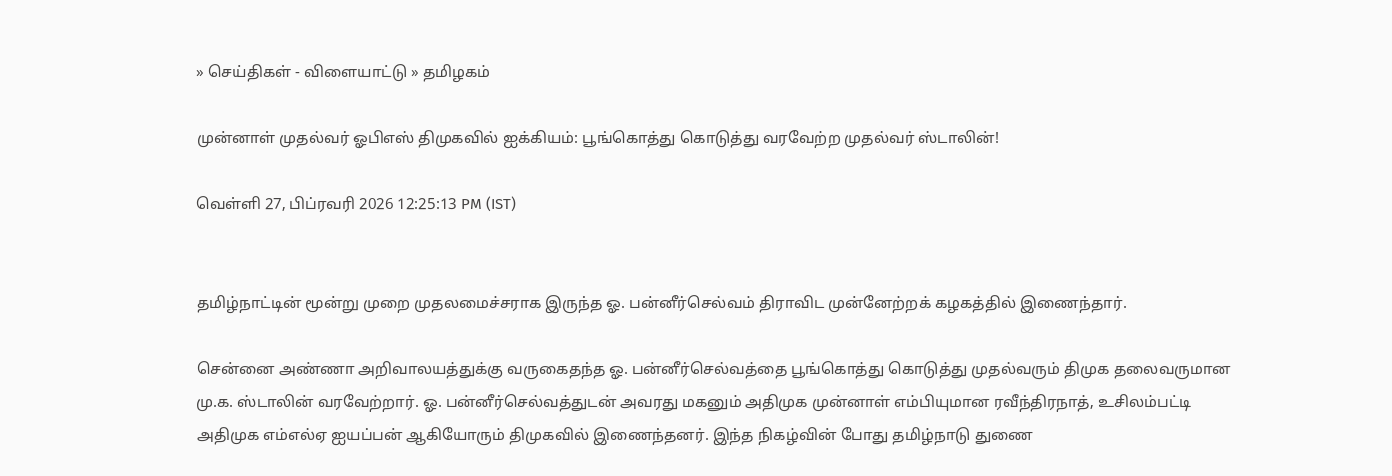» செய்திகள் - விளையாட்டு » தமிழகம்

முன்னாள் முதல்வர் ஓபிஎஸ் திமுகவில் ஐக்கியம்: பூங்கொத்து கொடுத்து வரவேற்ற முதல்வர் ஸ்டாலின்!

வெள்ளி 27, பிப்ரவரி 2026 12:25:13 PM (IST)


தமிழ்நாட்டின் மூன்று முறை முதலமைச்சராக இருந்த ஓ. பன்னீர்செல்வம் திராவிட முன்னேற்றக் கழகத்தில் இணைந்தார்.

சென்னை அண்ணா அறிவாலயத்துக்கு வருகைதந்த ஓ. பன்னீர்செல்வத்தை பூங்கொத்து கொடுத்து முதல்வரும் திமுக தலைவருமான மு.க. ஸ்டாலின் வரவேற்றார். ஓ. பன்னீர்செல்வத்துடன் அவரது மகனும் அதிமுக முன்னாள் எம்பியுமான ரவீந்திரநாத், உசிலம்பட்டி அதிமுக எம்எல்ஏ ஐயப்பன் ஆகியோரும் திமுகவில் இணைந்தனர். இந்த நிகழ்வின் போது தமிழ்நாடு துணை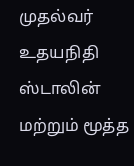முதல்வர் உதயநிதி ஸ்டாலின் மற்றும் மூத்த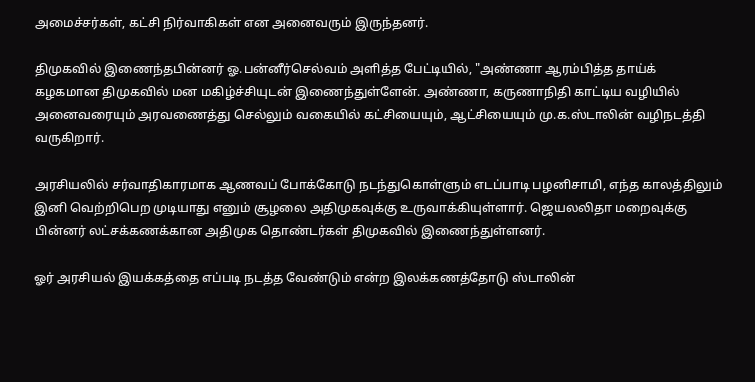அமைச்சர்கள், கட்சி நிர்வாகிகள் என அனைவரும் இருந்தனர்.

திமுகவில் இணைந்தபின்னர் ஓ.பன்னீர்செல்வம் அளித்த பேட்டியில், "அண்ணா ஆரம்பித்த தாய்க் கழகமான திமுகவில் மன மகிழ்ச்சியுடன் இணைந்துள்ளேன். அண்ணா, கருணாநிதி காட்டிய வழியில் அனைவரையும் அரவணைத்து செல்லும் வகையில் கட்சியையும், ஆட்சியையும் மு.க.ஸ்டாலின் வழிநடத்தி வருகிறார்.

அரசியலில் சர்வாதிகாரமாக ஆணவப் போக்கோடு நடந்துகொள்ளும் எடப்பாடி பழனிசாமி, எந்த காலத்திலும் இனி வெற்றிபெற முடியாது எனும் சூழலை அதிமுகவுக்கு உருவாக்கியுள்ளார். ஜெயலலிதா மறைவுக்கு பின்னர் லட்சக்கணக்கான அதிமுக தொண்டர்கள் திமுகவில் இணைந்துள்ளனர்.

ஓர் அரசியல் இயக்கத்தை எப்படி நடத்த வேண்டும் என்ற இலக்கணத்தோடு ஸ்டாலின்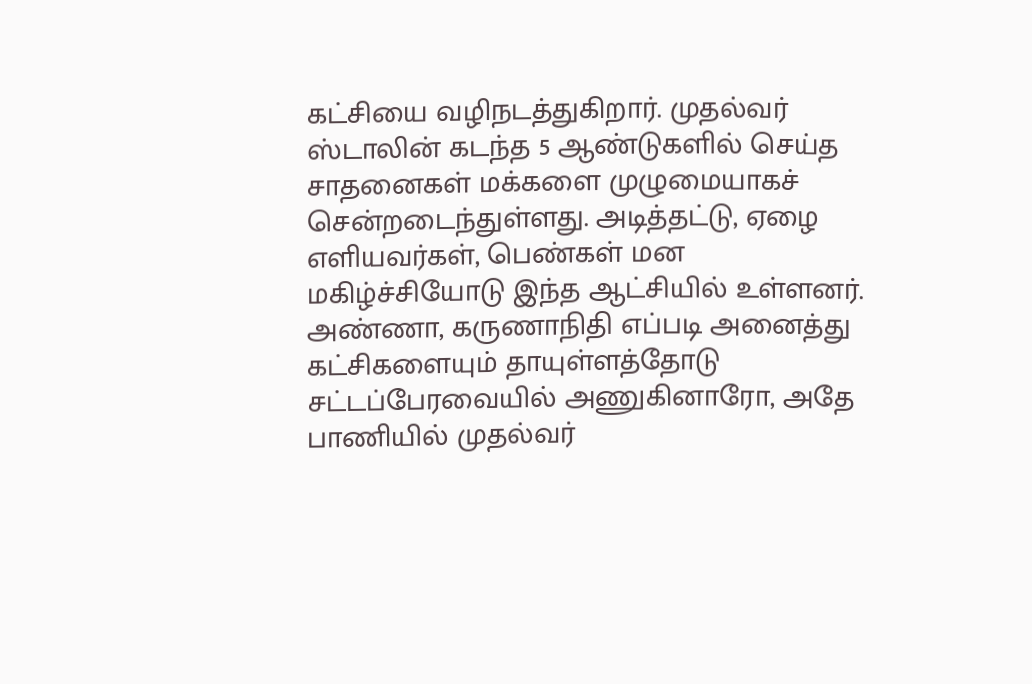கட்சியை வழிநடத்துகிறார். முதல்வர் ஸ்டாலின் கடந்த 5 ஆண்டுகளில் செய்த சாதனைகள் மக்களை முழுமையாகச் சென்றடைந்துள்ளது. அடித்தட்டு, ஏழை எளியவர்கள், பெண்கள் மன மகிழ்ச்சியோடு இந்த ஆட்சியில் உள்ளனர். அண்ணா, கருணாநிதி எப்படி அனைத்து கட்சிகளையும் தாயுள்ளத்தோடு சட்டப்பேரவையில் அணுகினாரோ, அதே பாணியில் முதல்வர்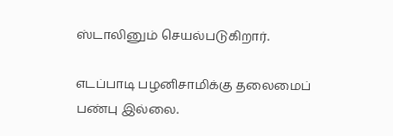ஸ்டாலினும் செயல்படுகிறார்.

எடப்பாடி பழனிசாமிக்கு தலைமைப் பண்பு இல்லை.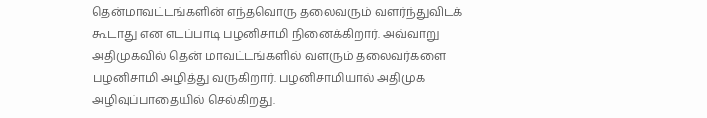தென்மாவட்டங்களின் எந்தவொரு தலைவரும் வளர்ந்துவிடக் கூடாது என எடப்பாடி பழனிசாமி நினைக்கிறார். அவ்வாறு அதிமுகவில் தென் மாவட்டங்களில் வளரும் தலைவர்களை பழனிசாமி அழித்து வருகிறார். பழனிசாமியால் அதிமுக அழிவுப்பாதையில் செல்கிறது.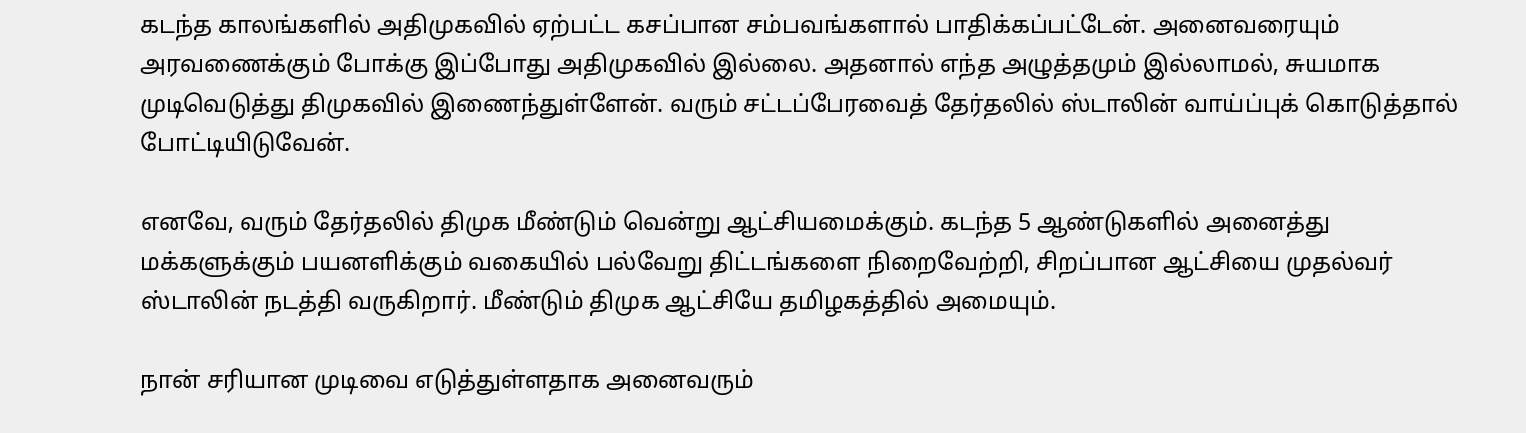கடந்த காலங்களில் அதிமுகவில் ஏற்பட்ட கசப்பான சம்பவங்களால் பாதிக்கப்பட்டேன். அனைவரையும் அரவணைக்கும் போக்கு இப்போது அதிமுகவில் இல்லை. அதனால் எந்த அழுத்தமும் இல்லாமல், சுயமாக முடிவெடுத்து திமுகவில் இணைந்துள்ளேன். வரும் சட்டப்பேரவைத் தேர்தலில் ஸ்டாலின் வாய்ப்புக் கொடுத்தால் போட்டியிடுவேன்.

எனவே, வரும் தேர்தலில் திமுக மீண்டும் வென்று ஆட்சியமைக்கும். கடந்த 5 ஆண்டுகளில் அனைத்து மக்களுக்கும் பயனளிக்கும் வகையில் பல்வேறு திட்டங்களை நிறைவேற்றி, சிறப்பான ஆட்சியை முதல்வர் ஸ்டாலின் நடத்தி வருகிறார். மீண்டும் திமுக ஆட்சியே தமிழகத்தில் அமையும்.

நான் சரியான முடிவை எடுத்துள்ளதாக அனைவரும்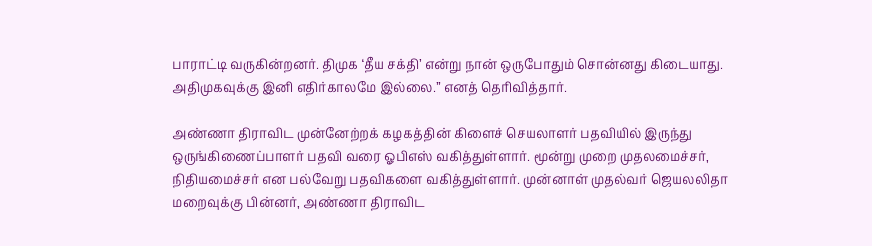பாராட்டி வருகின்றனர். திமுக ‘தீய சக்தி’ என்று நான் ஒருபோதும் சொன்னது கிடையாது. அதிமுகவுக்கு இனி எதிர்காலமே இல்லை.” எனத் தெரிவித்தார்.

அண்ணா திராவிட முன்னேற்றக் கழகத்தின் கிளைச் செயலாளர் பதவியில் இருந்து ஒருங்கிணைப்பாளர் பதவி வரை ஓபிஎஸ் வகித்துள்ளார். மூன்று முறை முதலமைச்சர், நிதியமைச்சர் என பல்வேறு பதவிகளை வகித்துள்ளார். முன்னாள் முதல்வர் ஜெயலலிதா மறைவுக்கு பின்னர், அண்ணா திராவிட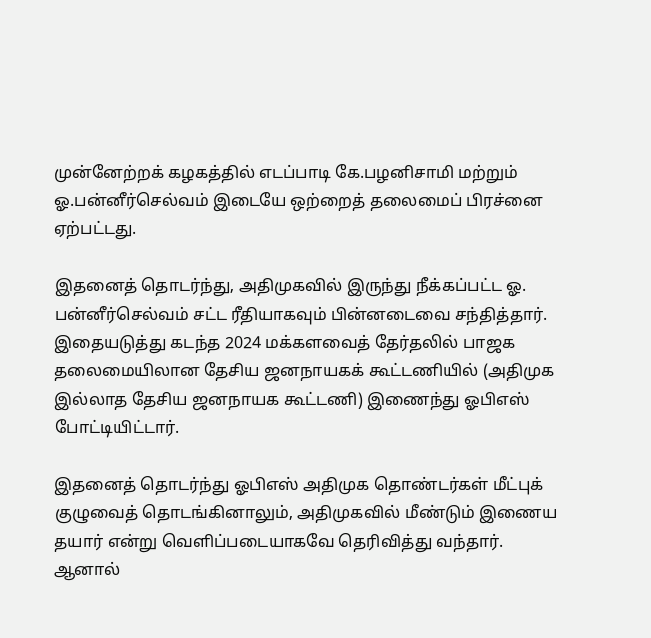முன்னேற்றக் கழகத்தில் எடப்பாடி கே.பழனிசாமி மற்றும் ஓ.பன்னீர்செல்வம் இடையே ஒற்றைத் தலைமைப் பிரச்னை ஏற்பட்டது.

இதனைத் தொடர்ந்து, அதிமுகவில் இருந்து நீக்கப்பட்ட ஓ. பன்னீர்செல்வம் சட்ட ரீதியாகவும் பின்னடைவை சந்தித்தார். இதையடுத்து கடந்த 2024 மக்களவைத் தேர்தலில் பாஜக தலைமையிலான தேசிய ஜனநாயகக் கூட்டணியில் (அதிமுக இல்லாத தேசிய ஜனநாயக கூட்டணி) இணைந்து ஓபிஎஸ் போட்டியிட்டார்.

இதனைத் தொடர்ந்து ஓபிஎஸ் அதிமுக தொண்டர்கள் மீட்புக் குழுவைத் தொடங்கினாலும், அதிமுகவில் மீண்டும் இணைய தயார் என்று வெளிப்படையாகவே தெரிவித்து வந்தார். ஆனால்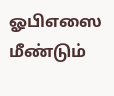ஓபிஎஸை மீண்டும்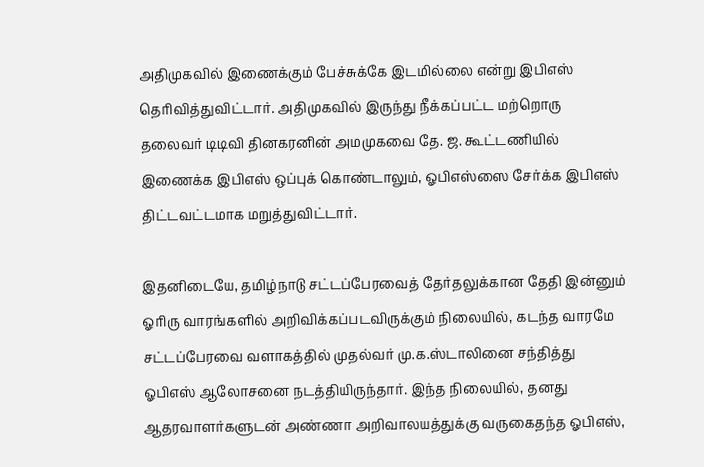அதிமுகவில் இணைக்கும் பேச்சுக்கே இடமில்லை என்று இபிஎஸ் தெரிவித்துவிட்டார். அதிமுகவில் இருந்து நீக்கப்பட்ட மற்றொரு தலைவர் டிடிவி தினகரனின் அமமுகவை தே. ஜ. கூட்டணியில் இணைக்க இபிஎஸ் ஒப்புக் கொண்டாலும், ஓபிஎஸ்ஸை சேர்க்க இபிஎஸ் திட்டவட்டமாக மறுத்துவிட்டார்.

இதனிடையே, தமிழ்நாடு சட்டப்பேரவைத் தேர்தலுக்கான தேதி இன்னும் ஓரிரு வாரங்களில் அறிவிக்கப்படவிருக்கும் நிலையில், கடந்த வாரமே சட்டப்பேரவை வளாகத்தில் முதல்வர் மு.க.ஸ்டாலினை சந்தித்து ஓபிஎஸ் ஆலோசனை நடத்தியிருந்தார். இந்த நிலையில், தனது ஆதரவாளர்களுடன் அண்ணா அறிவாலயத்துக்கு வருகைதந்த ஓபிஎஸ்,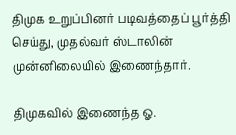திமுக உறுப்பினர் படிவத்தைப் பூர்த்தி செய்து, முதல்வர் ஸ்டாலின் முன்னிலையில் இணைந்தார்.

திமுகவில் இணைந்த ஓ.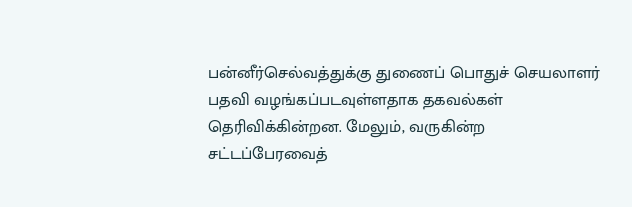பன்னீர்செல்வத்துக்கு துணைப் பொதுச் செயலாளர் பதவி வழங்கப்படவுள்ளதாக தகவல்கள் தெரிவிக்கின்றன. மேலும், வருகின்ற சட்டப்பேரவைத்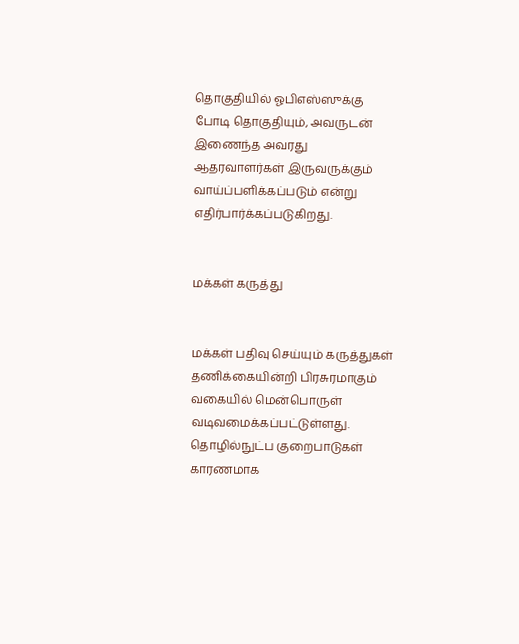தொகுதியில் ஓபிஎஸ்ஸுக்கு போடி தொகுதியும், அவருடன் இணைந்த அவரது ஆதரவாளர்கள் இருவருக்கும் வாய்ப்பளிக்கப்படும் என்று எதிர்பார்க்கப்படுகிறது.


மக்கள் கருத்து


மக்கள் பதிவு செய்யும் கருத்துகள் தணிக்கையின்றி பிரசுரமாகும் வகையில் மென்பொருள் வடிவமைக்கப்பட்டுள்ளது. தொழில்நுட்ப குறைபாடுகள் காரணமாக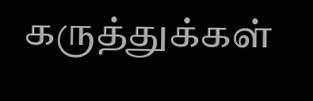கருத்துக்கள்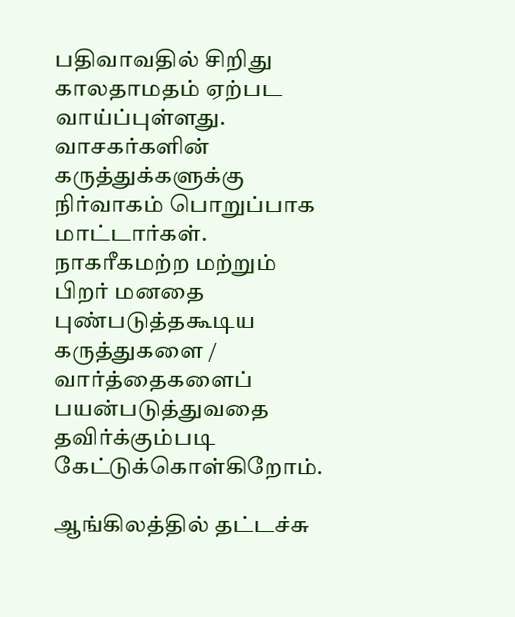பதிவாவதில் சிறிது காலதாமதம் ஏற்பட வாய்ப்புள்ளது. வாசகர்களின் கருத்துக்களுக்கு நிர்வாகம் பொறுப்பாக மாட்டார்கள். நாகரீகமற்ற மற்றும் பிறர் மனதை புண்படுத்தகூடிய கருத்துகளை / வார்த்தைகளைப் பயன்படுத்துவதை தவிர்க்கும்படி கேட்டுக்கொள்கிறோம்.

ஆங்கிலத்தில் தட்டச்சு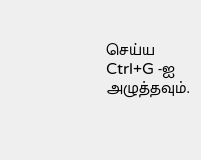செய்ய Ctrl+G -ஐ அழுத்தவும்.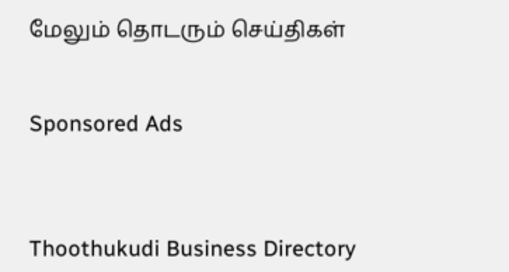மேலும் தொடரும் செய்திகள்


Sponsored Ads



Thoothukudi Business Directory